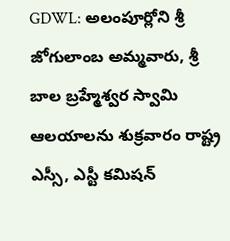GDWL: అలంపూర్లోని శ్రీ జోగులాంబ అమ్మవారు, శ్రీ బాల బ్రహ్మేశ్వర స్వామి ఆలయాలను శుక్రవారం రాష్ట్ర ఎస్సీ, ఎస్టీ కమిషన్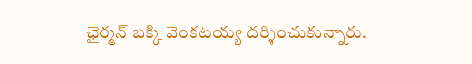ఛైర్మన్ బక్కి వెంకటయ్య దర్శించుకున్నారు.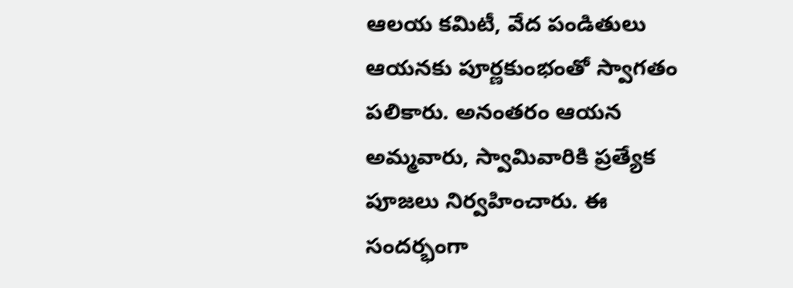ఆలయ కమిటీ, వేద పండితులు ఆయనకు పూర్ణకుంభంతో స్వాగతం పలికారు. అనంతరం ఆయన అమ్మవారు, స్వామివారికి ప్రత్యేక పూజలు నిర్వహించారు. ఈ సందర్భంగా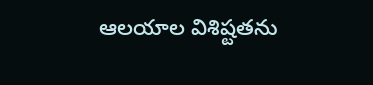ఆలయాల విశిష్టతను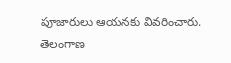పూజారులు ఆయనకు వివరించారు.
తెలంగాణ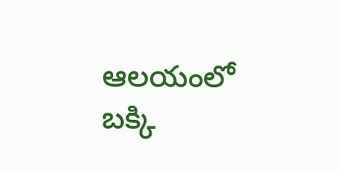ఆలయంలో బక్కి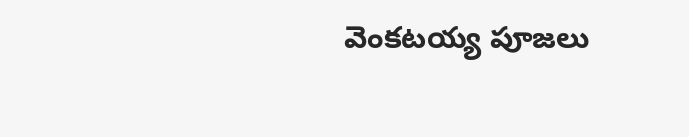వెంకటయ్య పూజలు